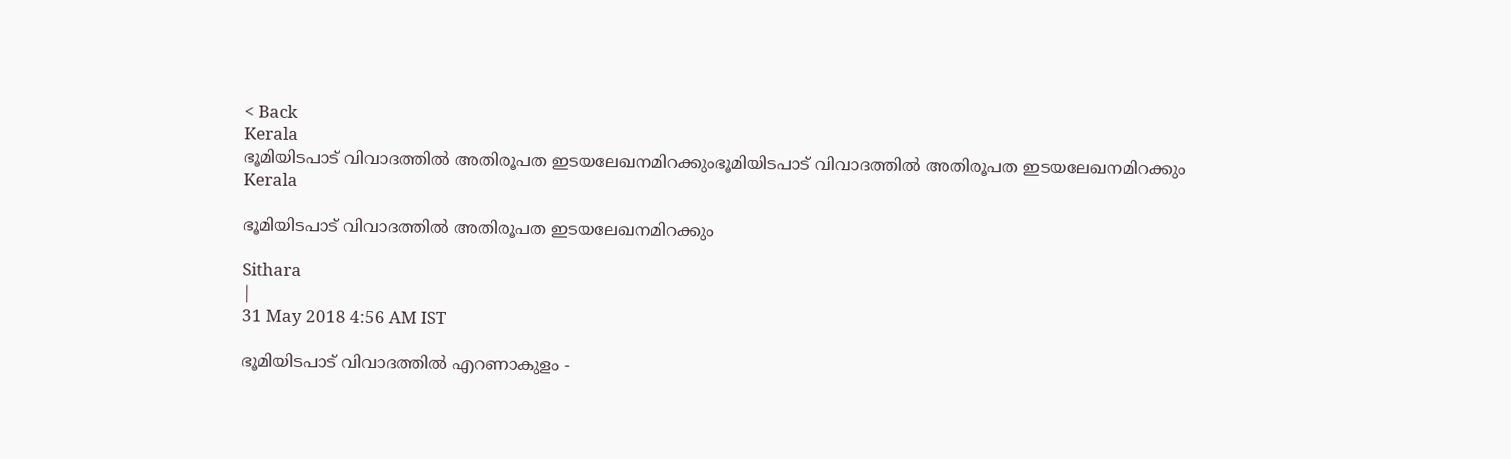< Back
Kerala
ഭൂമിയിടപാട് വിവാദത്തില്‍ അതിരൂപത ഇടയലേഖനമിറക്കുംഭൂമിയിടപാട് വിവാദത്തില്‍ അതിരൂപത ഇടയലേഖനമിറക്കും
Kerala

ഭൂമിയിടപാട് വിവാദത്തില്‍ അതിരൂപത ഇടയലേഖനമിറക്കും

Sithara
|
31 May 2018 4:56 AM IST

ഭൂമിയിടപാട് വിവാദത്തില്‍ എറണാകുളം -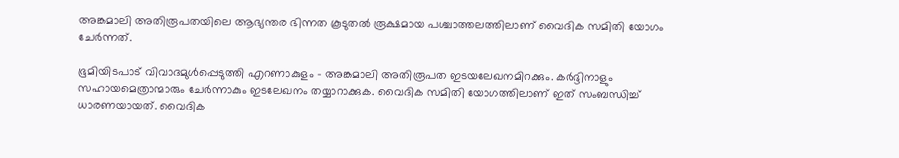അങ്കമാലി അതിരൂപതയിലെ ആഭ്യന്തര ഭിന്നത കൂടുതല്‍ രൂക്ഷമായ പശ്ചാത്തലത്തിലാണ് വൈദിക സമിതി യോഗം ചേര്‍ന്നത്.

ഭൂമിയിടപാട് വിവാദമുള്‍പ്പെടുത്തി എറണാകുളം - അങ്കമാലി അതിരൂപത ഇടയലേഖനമിറക്കും. കര്‍ദ്ദിനാളും സഹായമെത്രാന്മാരും ചേര്‍ന്നാകും ഇടലേഖനം തയ്യാറാക്കുക. വൈദിക സമിതി യോഗത്തിലാണ് ഇത് സംബന്ധിച്ച് ധാരണയായത്. വൈദിക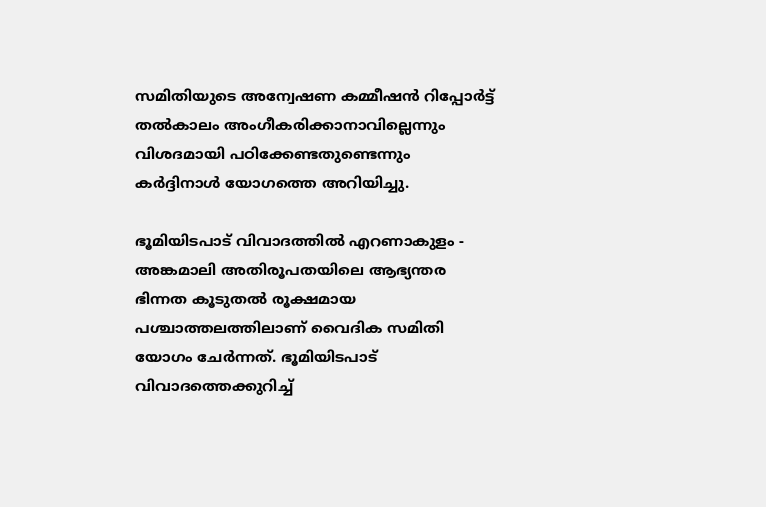സമിതിയുടെ അന്വേഷണ കമ്മീഷന്‍ റിപ്പോര്‍ട്ട് തല്‍കാലം അംഗീകരിക്കാനാവില്ലെന്നും വിശദമായി പഠിക്കേണ്ടതുണ്ടെന്നും കര്‍ദ്ദിനാള്‍ യോഗത്തെ അറിയിച്ചു.

ഭൂമിയിടപാട് വിവാദത്തില്‍ എറണാകുളം - അങ്കമാലി അതിരൂപതയിലെ ആഭ്യന്തര ഭിന്നത കൂടുതല്‍ രൂക്ഷമായ പശ്ചാത്തലത്തിലാണ് വൈദിക സമിതി യോഗം ചേര്‍ന്നത്. ഭൂമിയിടപാട് വിവാദത്തെക്കുറിച്ച്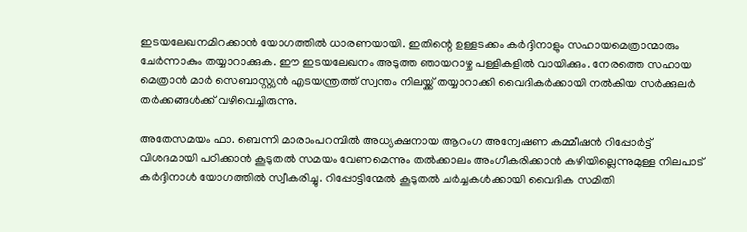ഇടയലേഖനമിറക്കാന്‍ യോഗത്തില്‍ ധാരണയായി. ഇതിന്റെ ഉള്ളടക്കം കര്‍ദ്ദിനാളും സഹായമെത്രാന്മാരും ചേര്‍ന്നാകും തയ്യാറാക്കുക. ഈ ഇടയലേഖനം അടുത്ത ഞായറാഴ്ച പള്ളികളില്‍ വായിക്കും. നേരത്തെ സഹായ മെത്രാന്‍ മാര്‍ സെബാസ്റ്റ്യന്‍ എടയന്ത്രത്ത് സ്വന്തം നിലയ്ക്ക് തയ്യാറാക്കി വൈദികര്‍ക്കായി നല്‍കിയ സര്‍ക്കുലര്‍ തര്‍ക്കങ്ങള്‍ക്ക് വഴിവെച്ചിരുന്നു.

അതേസമയം ഫാ. ബെന്നി മാരാംപറമ്പില്‍ അധ്യക്ഷനായ ആറംഗ അന്വേഷണ കമ്മീഷന്‍ റിപ്പോര്‍ട്ട് വിശദമായി പഠിക്കാന്‍ കൂടുതല്‍ സമയം വേണമെന്നും തല്‍ക്കാലം അംഗീകരിക്കാന്‍ കഴിയില്ലെന്നുമുള്ള നിലപാട് കര്‍ദ്ദിനാള്‍ യോഗത്തില്‍ സ്വീകരിച്ചു. റിപ്പോട്ടിന്മേല്‍ കൂടുതല്‍ ചര്‍ച്ചകള്‍ക്കായി വൈദിക സമിതി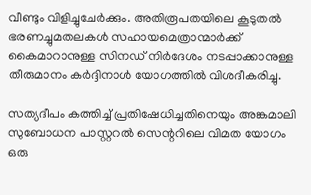വീണ്ടും വിളിച്ചുചേര്‍ക്കും. അതിരൂപതയിലെ കൂടുതല്‍ ഭരണച്ചുമതലകള്‍ സഹായമെത്രാന്മാര്‍ക്ക് കൈമാറാനുള്ള സിനഡ് നിര്‍ദേശം നടപ്പാക്കാനുള്ള തീരുമാനം കര്‍ദ്ദിനാള്‍ യോഗത്തില്‍ വിശദീകരിച്ചു.

സത്യദീപം കത്തിച്ച് പ്രതിഷേധിച്ചതിനെയും അങ്കമാലി സുബോധന പാസ്റ്ററല്‍ സെന്ററിലെ വിമത യോഗം ഒരു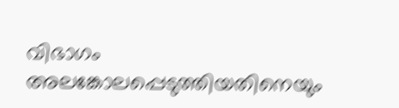വിഭാഗം അലങ്കോലപ്പെടുത്തിയതിനെയും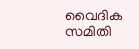വൈദിക സമിതി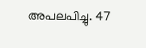അപലപിച്ചു. 47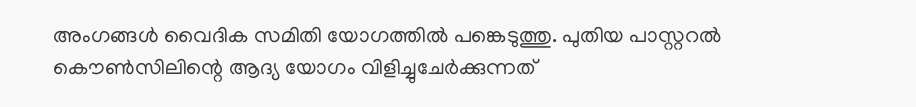അംഗങ്ങള്‍ വൈദിക സമിതി യോഗത്തില്‍ പങ്കെടുത്തു. പുതിയ പാസ്റ്ററല്‍ കൌണ്‍സിലിന്റെ ആദ്യ യോഗം വിളിച്ചുചേര്‍ക്കുന്നത്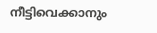നീട്ടിവെക്കാനും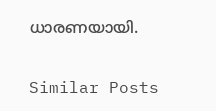ധാരണയായി.

Similar Posts